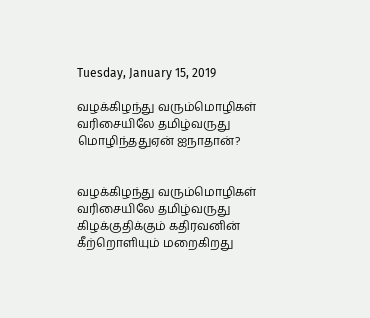Tuesday, January 15, 2019

வழக்கிழந்து வரும்மொழிகள் வரிசையிலே தமிழ்வருது மொழிந்ததுஏன் ஐநாதான்?


வழக்கிழந்து வரும்மொழிகள் வரிசையிலே தமிழ்வருது
கிழக்குதிக்கும் கதிரவனின் கீற்றொளியும் மறைகிறது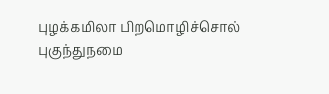புழக்கமிலா பிறமொழிச்சொல் புகுந்துநமை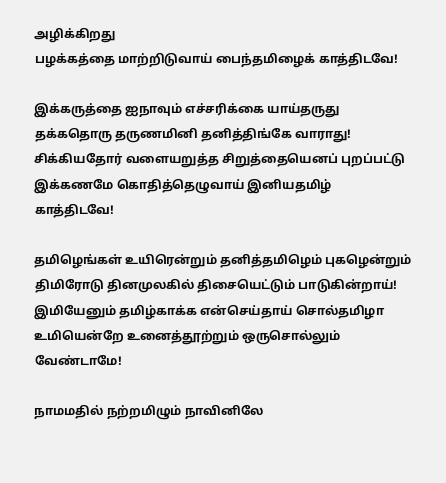அழிக்கிறது
பழக்கத்தை மாற்றிடுவாய் பைந்தமிழைக் காத்திடவே!

இக்கருத்தை ஐநாவும் எச்சரிக்கை யாய்தருது
தக்கதொரு தருணமினி தனித்திங்கே வாராது!
சிக்கியதோர் வளையறுத்த சிறுத்தையெனப் புறப்பட்டு
இக்கணமே கொதித்தெழுவாய் இனியதமிழ் காத்திடவே!

தமிழெங்கள் உயிரென்றும் தனித்தமிழெம் புகழென்றும்
திமிரோடு தினமுலகில் திசையெட்டும் பாடுகின்றாய்!
இமியேனும் தமிழ்காக்க என்செய்தாய் சொல்தமிழா
உமியென்றே உனைத்தூற்றும் ஒருசொல்லும் வேண்டாமே!

நாமமதில் நற்றமிழும் நாவினிலே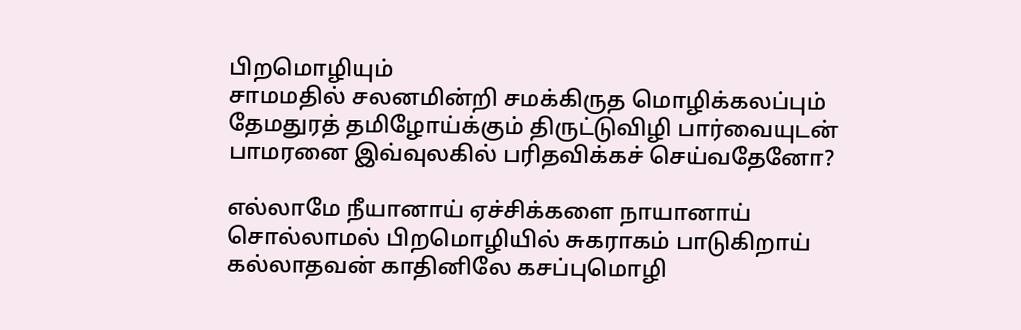பிறமொழியும்
சாமமதில் சலனமின்றி சமக்கிருத மொழிக்கலப்பும்
தேமதுரத் தமிழோய்க்கும் திருட்டுவிழி பார்வையுடன்
பாமரனை இவ்வுலகில் பரிதவிக்கச் செய்வதேனோ?

எல்லாமே நீயானாய் ஏச்சிக்களை நாயானாய்
சொல்லாமல் பிறமொழியில் சுகராகம் பாடுகிறாய்
கல்லாதவன் காதினிலே கசப்புமொழி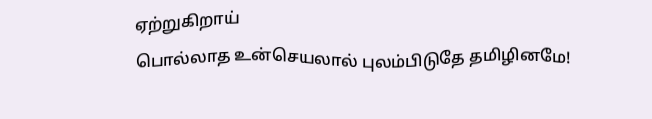ஏற்றுகிறாய்
பொல்லாத உன்செயலால் புலம்பிடுதே தமிழினமே!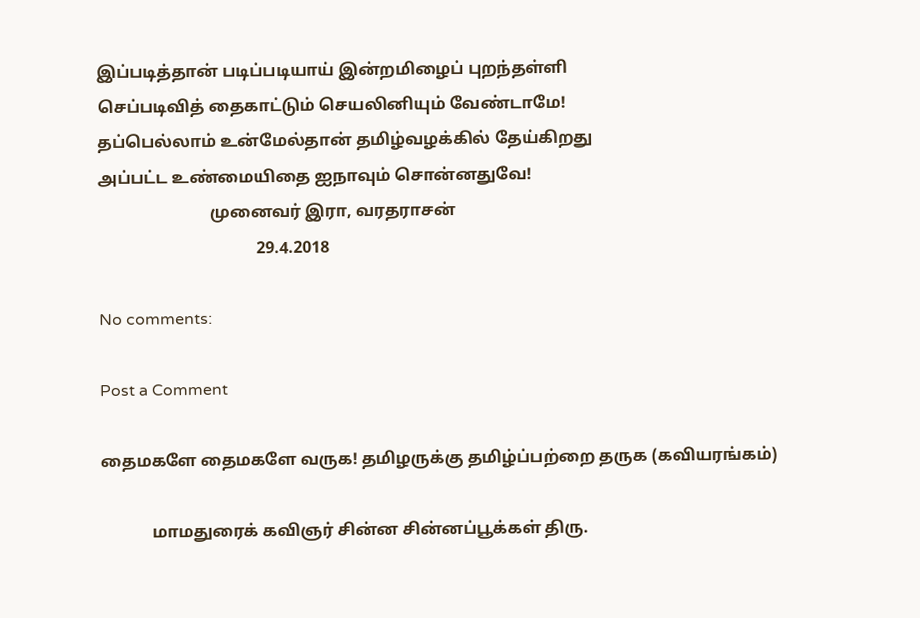இப்படித்தான் படிப்படியாய் இன்றமிழைப் புறந்தள்ளி
செப்படிவித் தைகாட்டும் செயலினியும் வேண்டாமே!
தப்பெல்லாம் உன்மேல்தான் தமிழ்வழக்கில் தேய்கிறது
அப்பட்ட உண்மையிதை ஐநாவும் சொன்னதுவே!
                           முனைவர் இரா, வரதராசன்
                                      29.4.2018

No comments:

Post a Comment

தைமகளே தைமகளே வருக! தமிழருக்கு தமிழ்ப்பற்றை தருக (கவியரங்கம்)

            மாமதுரைக் கவிஞர் சின்ன சின்னப்பூக்கள் திரு.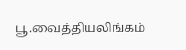பூ.வைத்தியலிங்கம்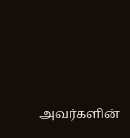அவர்களின்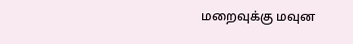மறைவுக்கு மவுன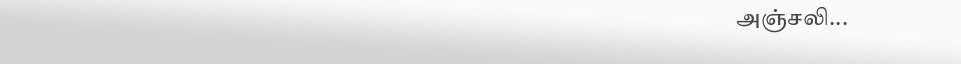அஞ்சலி...